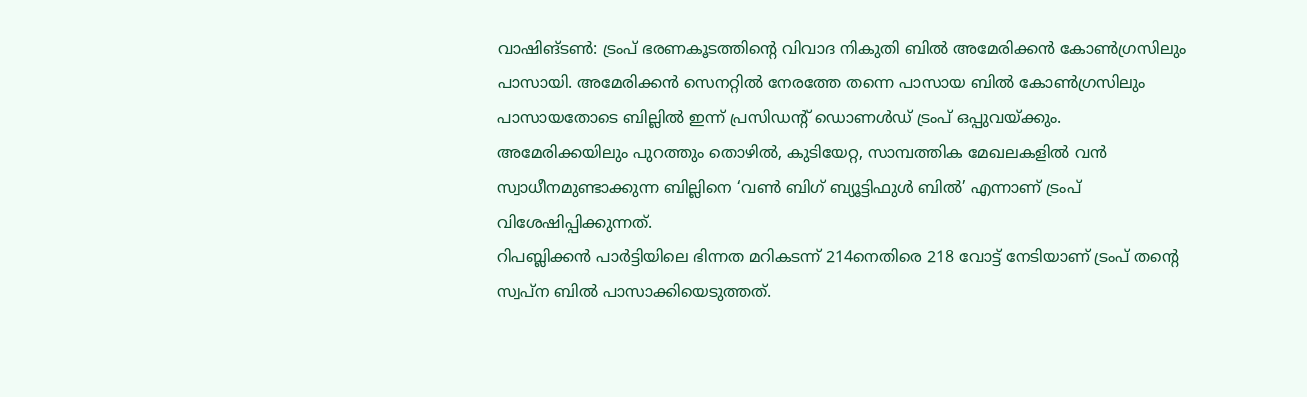വാഷിങ്ടൺ: ട്രംപ് ഭരണകൂടത്തിന്റെ വിവാദ നികുതി ബിൽ അമേരിക്കൻ കോൺഗ്രസിലും പാസായി. അമേരിക്കൻ സെനറ്റിൽ നേരത്തേ തന്നെ പാസായ ബിൽ കോൺഗ്രസിലും പാസായതോടെ ബില്ലിൽ ഇന്ന് പ്രസിഡന്റ് ഡൊണൾഡ് ട്രംപ് ഒപ്പുവയ്ക്കും. അമേരിക്കയിലും പുറത്തും തൊഴിൽ, കുടിയേറ്റ, സാമ്പത്തിക മേഖലകളിൽ വൻ സ്വാധീനമുണ്ടാക്കുന്ന ബില്ലിനെ ‘വൺ ബിഗ് ബ്യൂട്ടിഫുൾ ബിൽ’ എന്നാണ് ട്രംപ് വിശേഷിപ്പിക്കുന്നത്.
റിപബ്ലിക്കൻ പാർട്ടിയിലെ ഭിന്നത മറികടന്ന് 214നെതിരെ 218 വോട്ട് നേടിയാണ് ട്രംപ് തന്റെ സ്വപ്ന ബിൽ പാസാക്കിയെടുത്തത്.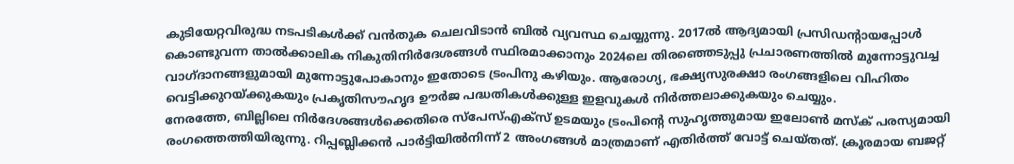കുടിയേറ്റവിരുദ്ധ നടപടികൾക്ക് വൻതുക ചെലവിടാൻ ബിൽ വ്യവസ്ഥ ചെയ്യുന്നു. 2017ൽ ആദ്യമായി പ്രസിഡന്റായപ്പോൾ കൊണ്ടുവന്ന താൽക്കാലിക നികുതിനിർദേശങ്ങൾ സ്ഥിരമാക്കാനും 2024ലെ തിരഞ്ഞെടുപ്പു പ്രചാരണത്തിൽ മുന്നോട്ടുവച്ച വാഗ്ദാനങ്ങളുമായി മുന്നോട്ടുപോകാനും ഇതോടെ ട്രംപിനു കഴിയും. ആരോഗ്യ, ഭക്ഷ്യസുരക്ഷാ രംഗങ്ങളിലെ വിഹിതം വെട്ടിക്കുറയ്ക്കുകയും പ്രകൃതിസൗഹൃദ ഊർജ പദ്ധതികൾക്കുള്ള ഇളവുകൾ നിർത്തലാക്കുകയും ചെയ്യും.
നേരത്തേ, ബില്ലിലെ നിർദേശങ്ങൾക്കെതിരെ സ്പേസ്എക്സ് ഉടമയും ട്രംപിന്റെ സുഹൃത്തുമായ ഇലോൺ മസ്ക് പരസ്യമായി രംഗത്തെത്തിയിരുന്നു. റിപ്പബ്ലിക്കൻ പാർട്ടിയിൽനിന്ന് 2 അംഗങ്ങൾ മാത്രമാണ് എതിർത്ത് വോട്ട് ചെയ്തത്. ക്രൂരമായ ബജറ്റ്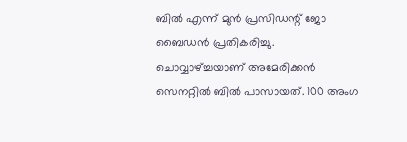ബിൽ എന്ന് മുൻ പ്രസിഡന്റ് ജോ ബൈഡൻ പ്രതികരിച്ചു.
ചൊവ്വാഴ്ച്ചയാണ് അമേരിക്കൻ സെനറ്റിൽ ബിൽ പാസായത്. 100 അംഗ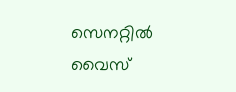സെനറ്റിൽ വൈസ്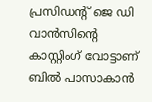പ്രസിഡന്റ് ജെ ഡി വാൻസിന്റെ കാസ്റ്റിംഗ് വോട്ടാണ് ബിൽ പാസാകാൻ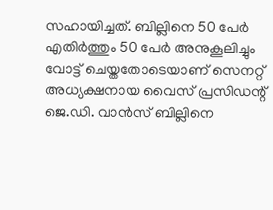സഹായിച്ചത്. ബില്ലിനെ 50 പേർ എതിർത്തും 50 പേർ അനുകൂലിച്ചും വോട്ട് ചെയ്തതോടെയാണ് സെനറ്റ് അധ്യക്ഷനായ വൈസ് പ്രസിഡന്റ് ജെ.ഡി. വാൻസ് ബില്ലിനെ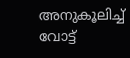അനുകൂലിച്ച് വോട്ട്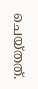ചെയ്തത്.